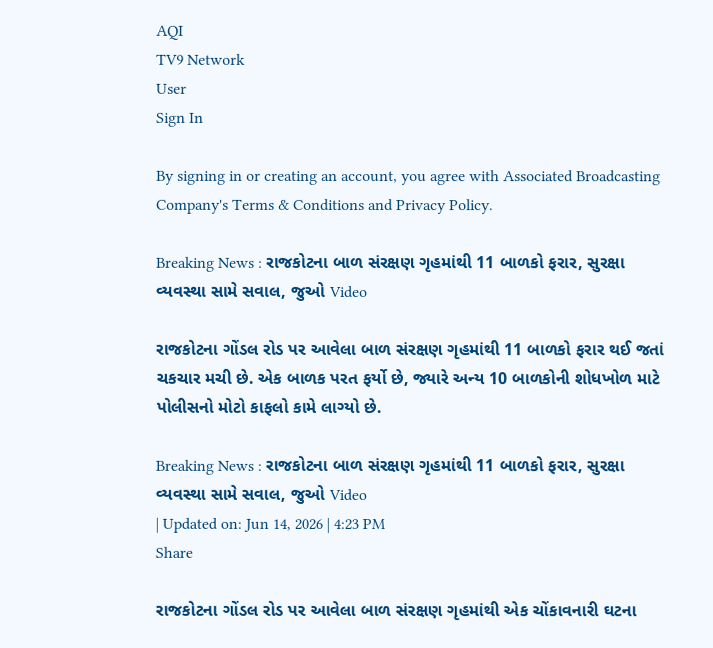AQI
TV9 Network
User
Sign In

By signing in or creating an account, you agree with Associated Broadcasting Company's Terms & Conditions and Privacy Policy.

Breaking News : રાજકોટના બાળ સંરક્ષણ ગૃહમાંથી 11 બાળકો ફરાર, સુરક્ષા વ્યવસ્થા સામે સવાલ, જુઓ Video

રાજકોટના ગોંડલ રોડ પર આવેલા બાળ સંરક્ષણ ગૃહમાંથી 11 બાળકો ફરાર થઈ જતાં ચકચાર મચી છે. એક બાળક પરત ફર્યો છે, જ્યારે અન્ય 10 બાળકોની શોધખોળ માટે પોલીસનો મોટો કાફલો કામે લાગ્યો છે.

Breaking News : રાજકોટના બાળ સંરક્ષણ ગૃહમાંથી 11 બાળકો ફરાર, સુરક્ષા વ્યવસ્થા સામે સવાલ, જુઓ Video
| Updated on: Jun 14, 2026 | 4:23 PM
Share

રાજકોટના ગોંડલ રોડ પર આવેલા બાળ સંરક્ષણ ગૃહમાંથી એક ચોંકાવનારી ઘટના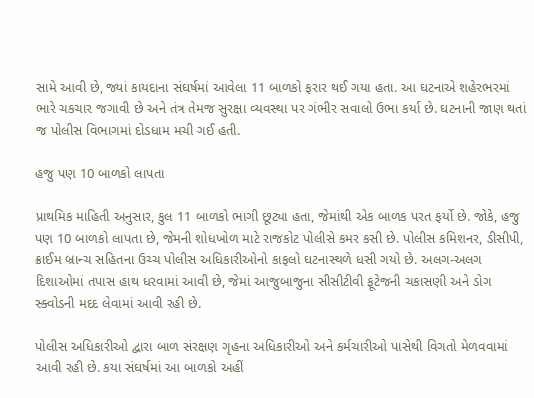સામે આવી છે, જ્યાં કાયદાના સંઘર્ષમાં આવેલા 11 બાળકો ફરાર થઈ ગયા હતા. આ ઘટનાએ શહેરભરમાં ભારે ચકચાર જગાવી છે અને તંત્ર તેમજ સુરક્ષા વ્યવસ્થા પર ગંભીર સવાલો ઉભા કર્યા છે. ઘટનાની જાણ થતાં જ પોલીસ વિભાગમાં દોડધામ મચી ગઈ હતી.

હજુ પણ 10 બાળકો લાપતા

પ્રાથમિક માહિતી અનુસાર, કુલ 11 બાળકો ભાગી છૂટ્યા હતા, જેમાંથી એક બાળક પરત ફર્યો છે. જોકે, હજુ પણ 10 બાળકો લાપતા છે, જેમની શોધખોળ માટે રાજકોટ પોલીસે કમર કસી છે. પોલીસ કમિશનર, ડીસીપી, ક્રાઈમ બ્રાન્ચ સહિતના ઉચ્ચ પોલીસ અધિકારીઓનો કાફલો ઘટનાસ્થળે ધસી ગયો છે. અલગ-અલગ દિશાઓમાં તપાસ હાથ ધરવામાં આવી છે, જેમાં આજુબાજુના સીસીટીવી ફૂટેજની ચકાસણી અને ડોગ સ્ક્વોડની મદદ લેવામાં આવી રહી છે.

પોલીસ અધિકારીઓ દ્વારા બાળ સંરક્ષણ ગૃહના અધિકારીઓ અને કર્મચારીઓ પાસેથી વિગતો મેળવવામાં આવી રહી છે. કયા સંઘર્ષમાં આ બાળકો અહીં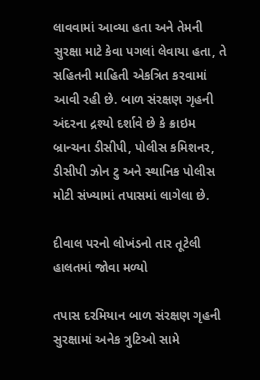લાવવામાં આવ્યા હતા અને તેમની સુરક્ષા માટે કેવા પગલાં લેવાયા હતા, તે સહિતની માહિતી એકત્રિત કરવામાં આવી રહી છે. બાળ સંરક્ષણ ગૃહની અંદરના દ્રશ્યો દર્શાવે છે કે ક્રાઇમ બ્રાન્ચના ડીસીપી, પોલીસ કમિશનર, ડીસીપી ઝોન ટુ અને સ્થાનિક પોલીસ મોટી સંખ્યામાં તપાસમાં લાગેલા છે.

દીવાલ પરનો લોખંડનો તાર તૂટેલી હાલતમાં જોવા મળ્યો

તપાસ દરમિયાન બાળ સંરક્ષણ ગૃહની સુરક્ષામાં અનેક ત્રુટિઓ સામે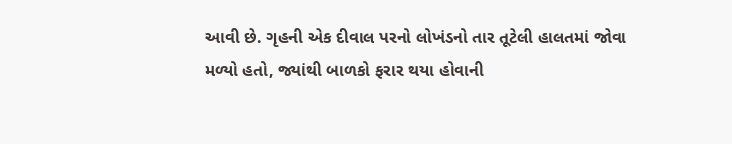આવી છે. ગૃહની એક દીવાલ પરનો લોખંડનો તાર તૂટેલી હાલતમાં જોવા મળ્યો હતો, જ્યાંથી બાળકો ફરાર થયા હોવાની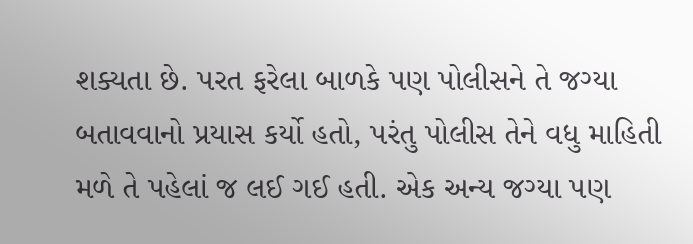શક્યતા છે. પરત ફરેલા બાળકે પણ પોલીસને તે જગ્યા બતાવવાનો પ્રયાસ કર્યો હતો, પરંતુ પોલીસ તેને વધુ માહિતી મળે તે પહેલાં જ લઈ ગઈ હતી. એક અન્ય જગ્યા પણ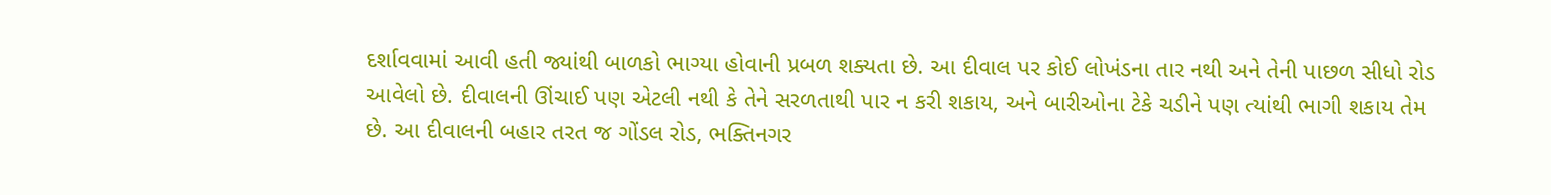દર્શાવવામાં આવી હતી જ્યાંથી બાળકો ભાગ્યા હોવાની પ્રબળ શક્યતા છે. આ દીવાલ પર કોઈ લોખંડના તાર નથી અને તેની પાછળ સીધો રોડ આવેલો છે. દીવાલની ઊંચાઈ પણ એટલી નથી કે તેને સરળતાથી પાર ન કરી શકાય, અને બારીઓના ટેકે ચડીને પણ ત્યાંથી ભાગી શકાય તેમ છે. આ દીવાલની બહાર તરત જ ગોંડલ રોડ, ભક્તિનગર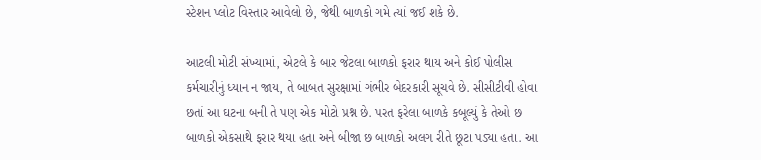સ્ટેશન પ્લોટ વિસ્તાર આવેલો છે, જેથી બાળકો ગમે ત્યાં જઈ શકે છે.

આટલી મોટી સંખ્યામાં, એટલે કે બાર જેટલા બાળકો ફરાર થાય અને કોઈ પોલીસ કર્મચારીનું ધ્યાન ન જાય, તે બાબત સુરક્ષામાં ગંભીર બેદરકારી સૂચવે છે. સીસીટીવી હોવા છતાં આ ઘટના બની તે પણ એક મોટો પ્રશ્ન છે. પરત ફરેલા બાળકે કબૂલ્યું કે તેઓ છ બાળકો એકસાથે ફરાર થયા હતા અને બીજા છ બાળકો અલગ રીતે છૂટા પડ્યા હતા. આ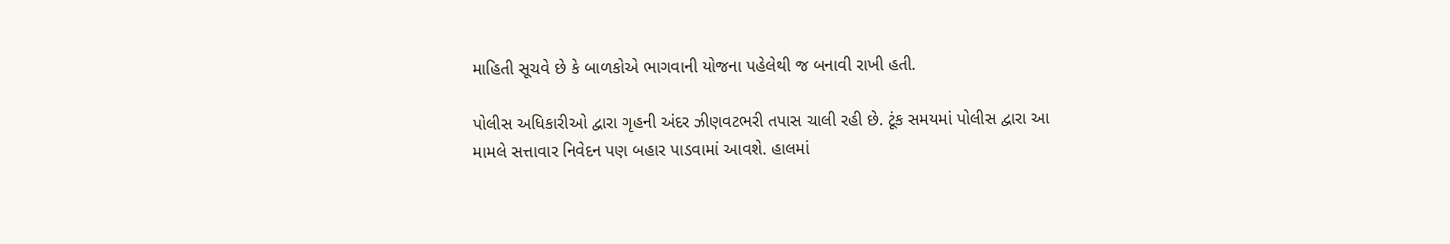માહિતી સૂચવે છે કે બાળકોએ ભાગવાની યોજના પહેલેથી જ બનાવી રાખી હતી.

પોલીસ અધિકારીઓ દ્વારા ગૃહની અંદર ઝીણવટભરી તપાસ ચાલી રહી છે. ટૂંક સમયમાં પોલીસ દ્વારા આ મામલે સત્તાવાર નિવેદન પણ બહાર પાડવામાં આવશે. હાલમાં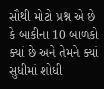સૌથી મોટો પ્રશ્ન એ છે કે બાકીના 10 બાળકો ક્યાં છે અને તેમને ક્યાં સુધીમાં શોધી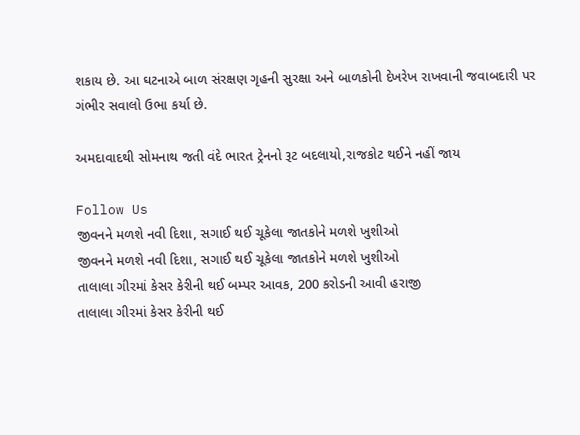શકાય છે. આ ઘટનાએ બાળ સંરક્ષણ ગૃહની સુરક્ષા અને બાળકોની દેખરેખ રાખવાની જવાબદારી પર ગંભીર સવાલો ઉભા કર્યા છે.

અમદાવાદથી સોમનાથ જતી વંદે ભારત ટ્રેનનો રૂટ બદલાયો,રાજકોટ થઈને નહીં જાય

Follow Us
જીવનને મળશે નવી દિશા, સગાઈ થઈ ચૂકેલા જાતકોને મળશે ખુશીઓ
જીવનને મળશે નવી દિશા, સગાઈ થઈ ચૂકેલા જાતકોને મળશે ખુશીઓ
તાલાલા ગીરમાં કેસર કેરીની થઈ બમ્પર આવક, 200 કરોડની આવી હરાજી
તાલાલા ગીરમાં કેસર કેરીની થઈ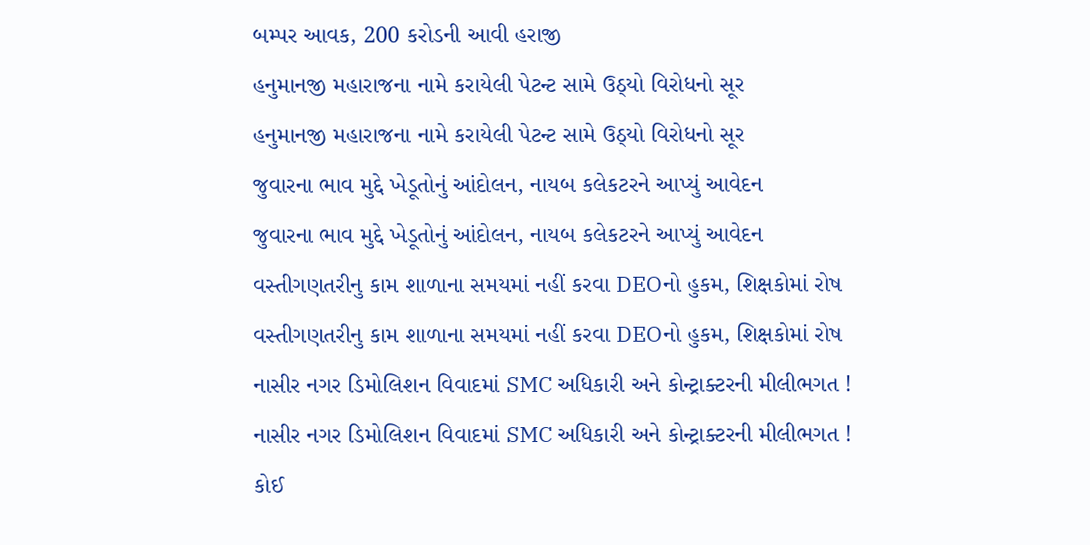બમ્પર આવક, 200 કરોડની આવી હરાજી
હનુમાનજી મહારાજના નામે કરાયેલી પેટન્ટ સામે ઉઠ્યો વિરોધનો સૂર
હનુમાનજી મહારાજના નામે કરાયેલી પેટન્ટ સામે ઉઠ્યો વિરોધનો સૂર
જુવારના ભાવ મુદ્દે ખેડૂતોનું આંદોલન, નાયબ કલેકટરને આપ્યું આવેદન
જુવારના ભાવ મુદ્દે ખેડૂતોનું આંદોલન, નાયબ કલેકટરને આપ્યું આવેદન
વસ્તીગણતરીનુ કામ શાળાના સમયમાં નહીં કરવા DEOનો હુકમ, શિક્ષકોમાં રોષ
વસ્તીગણતરીનુ કામ શાળાના સમયમાં નહીં કરવા DEOનો હુકમ, શિક્ષકોમાં રોષ
નાસીર નગર ડિમોલિશન વિવાદમાં SMC અધિકારી અને કોન્ટ્રાક્ટરની મીલીભગત !
નાસીર નગર ડિમોલિશન વિવાદમાં SMC અધિકારી અને કોન્ટ્રાક્ટરની મીલીભગત !
કોઈ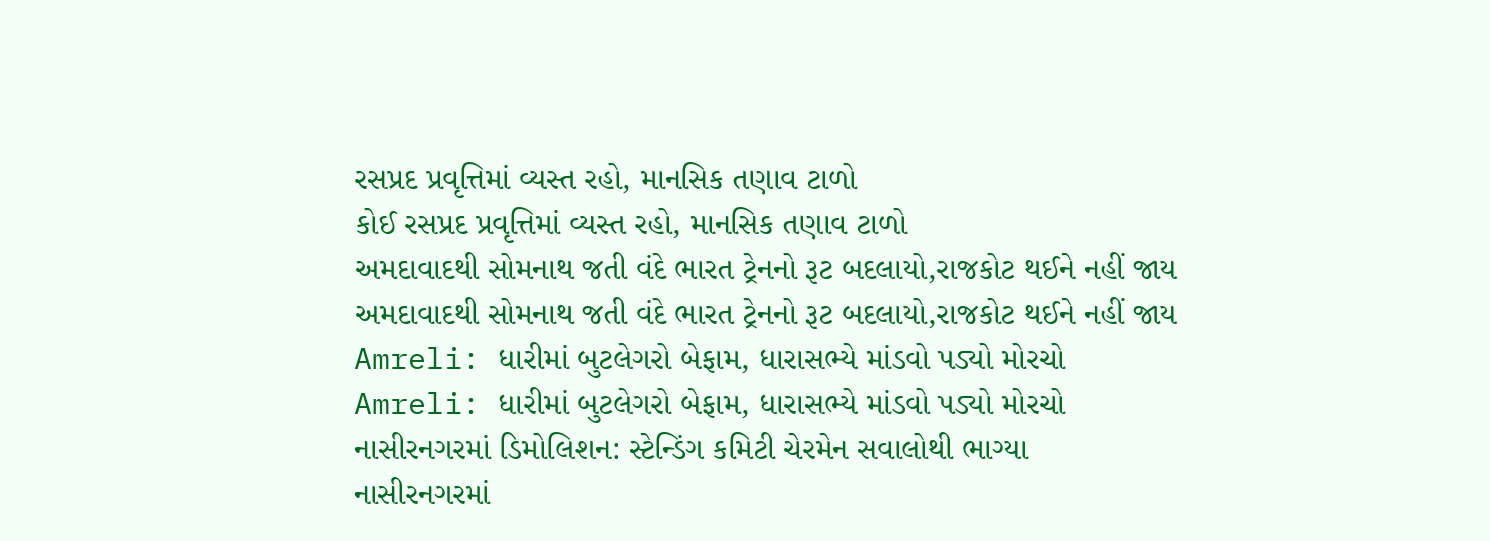રસપ્રદ પ્રવૃત્તિમાં વ્યસ્ત રહો, માનસિક તણાવ ટાળો
કોઈ રસપ્રદ પ્રવૃત્તિમાં વ્યસ્ત રહો, માનસિક તણાવ ટાળો
અમદાવાદથી સોમનાથ જતી વંદે ભારત ટ્રેનનો રૂટ બદલાયો,રાજકોટ થઈને નહીં જાય
અમદાવાદથી સોમનાથ જતી વંદે ભારત ટ્રેનનો રૂટ બદલાયો,રાજકોટ થઈને નહીં જાય
Amreli: ધારીમાં બુટલેગરો બેફામ, ધારાસભ્યે માંડવો પડ્યો મોરચો
Amreli: ધારીમાં બુટલેગરો બેફામ, ધારાસભ્યે માંડવો પડ્યો મોરચો
નાસીરનગરમાં ડિમોલિશન: સ્ટેન્ડિંગ કમિટી ચેરમેન સવાલોથી ભાગ્યા
નાસીરનગરમાં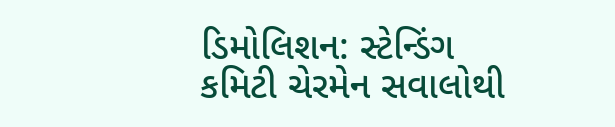ડિમોલિશન: સ્ટેન્ડિંગ કમિટી ચેરમેન સવાલોથી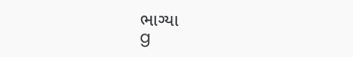ભાગ્યા
g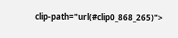clip-path="url(#clip0_868_265)">